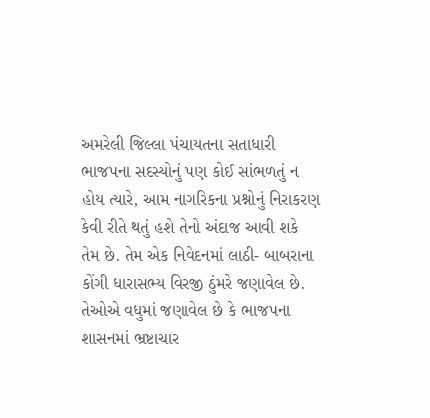અમરેલી જિલ્લા પંચાયતના સતાધારી ભાજપના સદસ્યોનું પણ કોઈ સાંભળતું ન હોય ત્યારે, આમ નાગરિકના પ્રશ્નોનું નિરાકરણ કેવી રીતે થતું હશે તેનો અંદાજ આવી શકે તેમ છે. તેમ એક નિવેદનમાં લાઠી- બાબરાના કોંગી ધારાસભ્ય વિરજી ઠુંમરે જણાવેલ છે. તેઓએ વધુમાં જણાવેલ છે કે ભાજપના શાસનમાં ભ્રષ્ટાચાર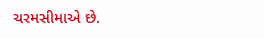ચરમસીમાએ છે.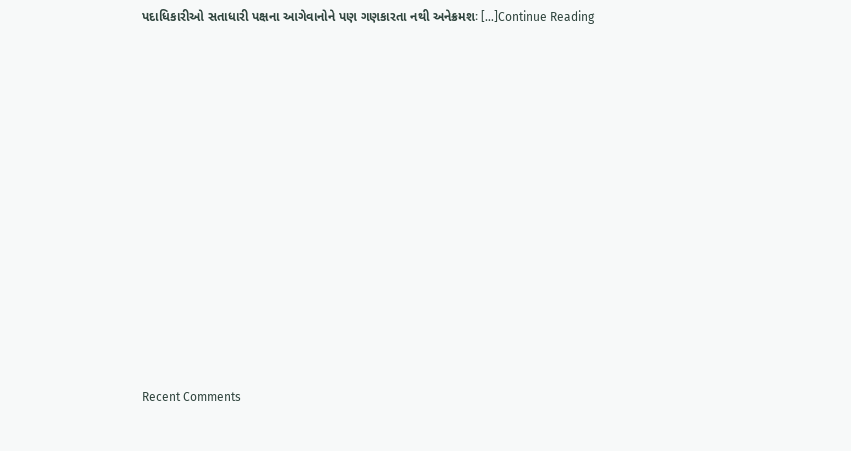પદાધિકારીઓ સતાધારી પક્ષના આગેવાનોને પણ ગણકારતા નથી અનેક્રમશઃ […]Continue Reading














Recent Comments